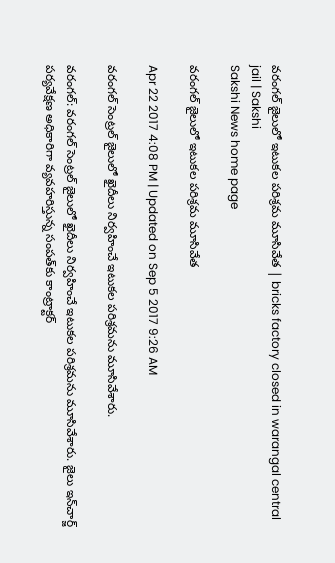వరంగల్‌ జైలులో ఇటుకల పరిశ్రమ మూసివేత | bricks factory closed in warangal central jail | Sakshi
Sakshi News home page

వరంగల్‌ జైలులో ఇటుకల పరిశ్రమ మూసివేత

Apr 22 2017 4:08 PM | Updated on Sep 5 2017 9:26 AM

వరంగల్ సెంట్రల్ జైలులో ఖైదీలు నిర్వహించే ఇటుకల పరిశ్రమను మూసివేశారు.

వరంగల్‌: వరంగల్ సెంట్రల్ జైలులో ఖైదీలు నిర్వహించే ఇటుకల పరిశ్రమను మూసివేశారు. జైలు ఇన్‌చార్జ్ పర్యవేక్షణ అధికారిగా వ్యవహరిస్తున్న సంపత్‌కు కాంట్రాక్టర్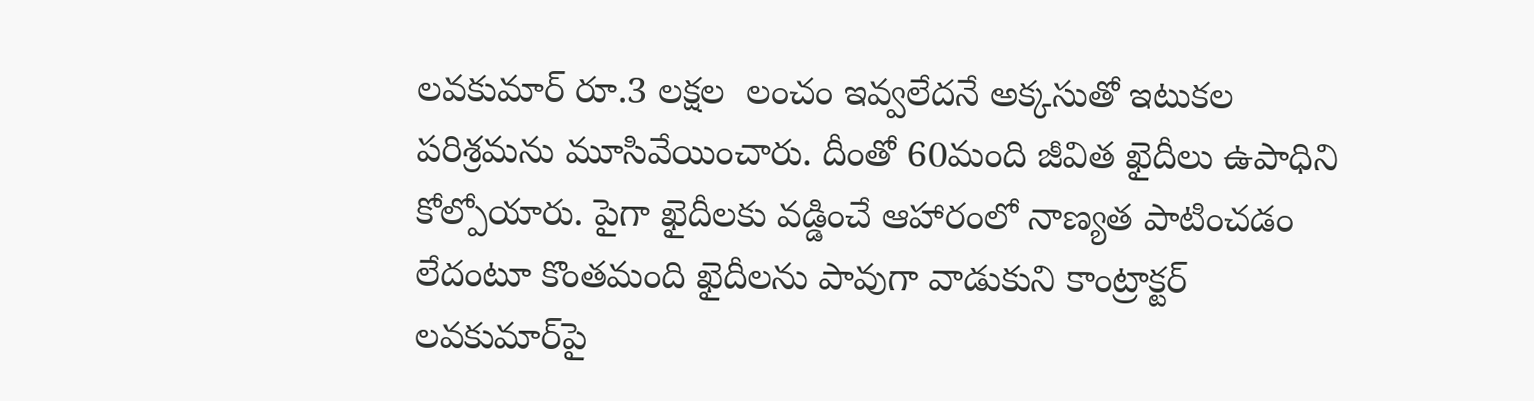లవకుమార్ రూ.3 లక్షల  లంచం ఇవ్వలేదనే అక్కసుతో ఇటుకల పరిశ్రమను మూసివేయించారు. దీం‍తో 60మంది జీవిత ఖైదీలు ఉపాధిని కోల్పోయారు. పైగా ఖైదీలకు వడ్డించే ఆహారంలో నాణ్యత పాటించడం లేదంటూ కొంతమంది ఖైదీలను పావుగా వాడుకుని కాంట్రాక్టర్‌ లవకుమార్‌పై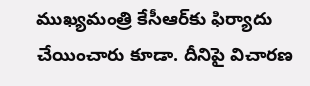ముఖ్యమంత్రి కేసీఆర్‌కు ఫిర్యాదు చేయించారు కూడా. దీనిపై విచారణ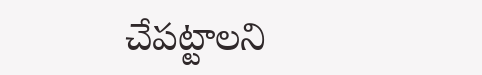చేపట్టాలని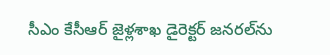సీఎం కేసీఆర్‌ జైళ్లశాఖ డైరెక్టర్‌ జనరల్‌ను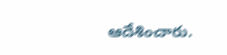ఆదేశించారు.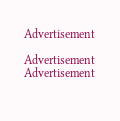Advertisement

Advertisement
Advertisement